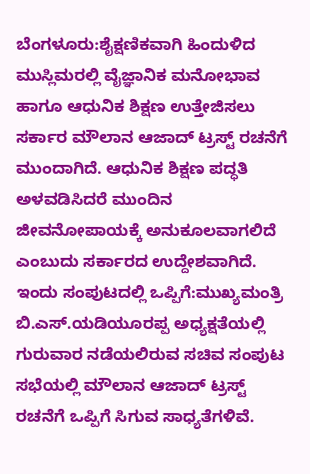ಬೆಂಗಳೂರು:ಶೈಕ್ಷಣಿಕವಾಗಿ ಹಿಂದುಳಿದ ಮುಸ್ಲಿಮರಲ್ಲಿ ವೈಜ್ಞಾನಿಕ ಮನೋಭಾವ ಹಾಗೂ ಆಧುನಿಕ ಶಿಕ್ಷಣ ಉತ್ತೇಜಿಸಲು ಸರ್ಕಾರ ಮೌಲಾನ ಆಜಾದ್ ಟ್ರಸ್ಟ್ ರಚನೆಗೆ ಮುಂದಾಗಿದೆ. ಆಧುನಿಕ ಶಿಕ್ಷಣ ಪದ್ಧತಿ ಅಳವಡಿಸಿದರೆ ಮುಂದಿನ ಜೀವನೋಪಾಯಕ್ಕೆ ಅನುಕೂಲವಾಗಲಿದೆ ಎಂಬುದು ಸರ್ಕಾರದ ಉದ್ದೇಶವಾಗಿದೆ.
ಇಂದು ಸಂಪುಟದಲ್ಲಿ ಒಪ್ಪಿಗೆ:ಮುಖ್ಯಮಂತ್ರಿ ಬಿ.ಎಸ್.ಯಡಿಯೂರಪ್ಪ ಅಧ್ಯಕ್ಷತೆಯಲ್ಲಿ ಗುರುವಾರ ನಡೆಯಲಿರುವ ಸಚಿವ ಸಂಪುಟ ಸಭೆಯಲ್ಲಿ ಮೌಲಾನ ಆಜಾದ್ ಟ್ರಸ್ಟ್ ರಚನೆಗೆ ಒಪ್ಪಿಗೆ ಸಿಗುವ ಸಾಧ್ಯತೆಗಳಿವೆ.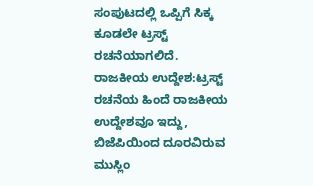ಸಂಪುಟದಲ್ಲಿ ಒಪ್ಪಿಗೆ ಸಿಕ್ಕ ಕೂಡಲೇ ಟ್ರಸ್ಟ್ ರಚನೆಯಾಗಲಿದೆ.
ರಾಜಕೀಯ ಉದ್ದೇಶ:ಟ್ರಸ್ಟ್ ರಚನೆಯ ಹಿಂದೆ ರಾಜಕೀಯ ಉದ್ದೇಶವೂ ಇದ್ದು, ಬಿಜೆಪಿಯಿಂದ ದೂರವಿರುವ ಮುಸ್ಲಿಂ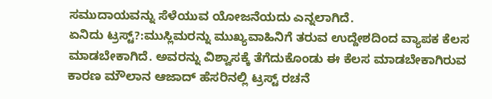ಸಮುದಾಯವನ್ನು ಸೆಳೆಯುವ ಯೋಜನೆಯದು ಎನ್ನಲಾಗಿದೆ.
ಏನಿದು ಟ್ರಸ್ಟ್?:ಮುಸ್ಲಿಮರನ್ನು ಮುಖ್ಯವಾಹಿನಿಗೆ ತರುವ ಉದ್ದೇಶದಿಂದ ವ್ಯಾಪಕ ಕೆಲಸ ಮಾಡಬೇಕಾಗಿದೆ. ಅವರನ್ನು ವಿಶ್ವಾಸಕ್ಕೆ ತೆಗೆದುಕೊಂಡು ಈ ಕೆಲಸ ಮಾಡಬೇಕಾಗಿರುವ ಕಾರಣ ಮೌಲಾನ ಆಜಾದ್ ಹೆಸರಿನಲ್ಲಿ ಟ್ರಸ್ಟ್ ರಚನೆ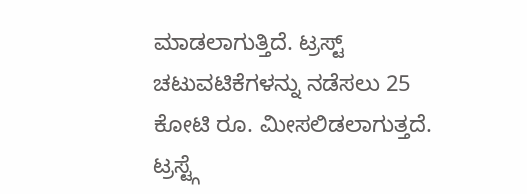ಮಾಡಲಾಗುತ್ತಿದೆ. ಟ್ರಸ್ಟ್ ಚಟುವಟಿಕೆಗಳನ್ನು ನಡೆಸಲು 25 ಕೋಟಿ ರೂ. ಮೀಸಲಿಡಲಾಗುತ್ತದೆ. ಟ್ರಸ್ಟ್ಗೆ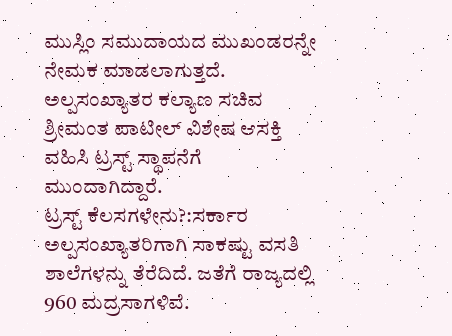ಮುಸ್ಲಿಂ ಸಮುದಾಯದ ಮುಖಂಡರನ್ನೇ ನೇಮಕ ಮಾಡಲಾಗುತ್ತದೆ. ಅಲ್ಪಸಂಖ್ಯಾತರ ಕಲ್ಯಾಣ ಸಚಿವ ಶ್ರೀಮಂತ ಪಾಟೀಲ್ ವಿಶೇಷ ಆಸಕ್ತಿ ವಹಿಸಿ ಟ್ರಸ್ಟ್ ಸ್ಥಾಪನೆಗೆ ಮುಂದಾಗಿದ್ದಾರೆ.
ಟ್ರಸ್ಟ್ ಕೆಲಸಗಳೇನು?:ಸರ್ಕಾರ ಅಲ್ಪಸಂಖ್ಯಾತರಿಗಾಗಿ ಸಾಕಷ್ಟು ವಸತಿ ಶಾಲೆಗಳನ್ನು ತೆರೆದಿದೆ. ಜತೆಗೆ ರಾಜ್ಯದಲ್ಲಿ 960 ಮದ್ರಸಾಗಳಿವೆ.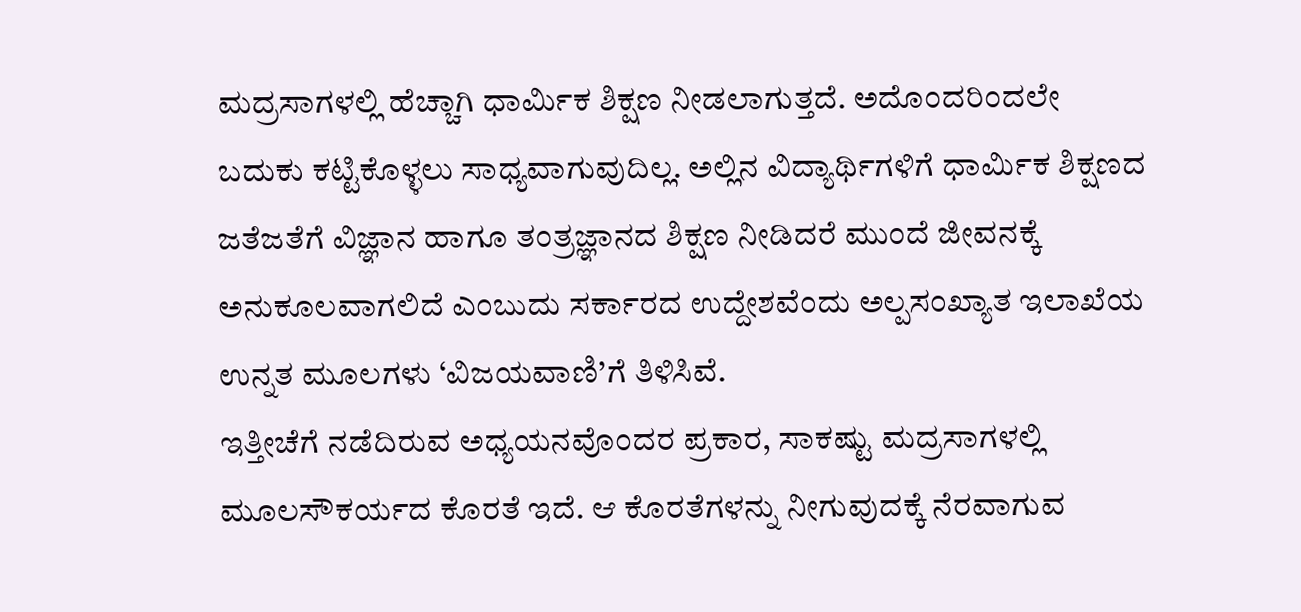ಮದ್ರಸಾಗಳಲ್ಲಿ ಹೆಚ್ಚಾಗಿ ಧಾರ್ವಿುಕ ಶಿಕ್ಷಣ ನೀಡಲಾಗುತ್ತದೆ. ಅದೊಂದರಿಂದಲೇ ಬದುಕು ಕಟ್ಟಿಕೊಳ್ಳಲು ಸಾಧ್ಯವಾಗುವುದಿಲ್ಲ. ಅಲ್ಲಿನ ವಿದ್ಯಾರ್ಥಿಗಳಿಗೆ ಧಾರ್ವಿುಕ ಶಿಕ್ಷಣದ ಜತೆಜತೆಗೆ ವಿಜ್ಞಾನ ಹಾಗೂ ತಂತ್ರಜ್ಞಾನದ ಶಿಕ್ಷಣ ನೀಡಿದರೆ ಮುಂದೆ ಜೀವನಕ್ಕೆ ಅನುಕೂಲವಾಗಲಿದೆ ಎಂಬುದು ಸರ್ಕಾರದ ಉದ್ದೇಶವೆಂದು ಅಲ್ಪಸಂಖ್ಯಾತ ಇಲಾಖೆಯ ಉನ್ನತ ಮೂಲಗಳು ‘ವಿಜಯವಾಣಿ’ಗೆ ತಿಳಿಸಿವೆ.
ಇತ್ತೀಚೆಗೆ ನಡೆದಿರುವ ಅಧ್ಯಯನವೊಂದರ ಪ್ರಕಾರ, ಸಾಕಷ್ಟು ಮದ್ರಸಾಗಳಲ್ಲಿ ಮೂಲಸೌಕರ್ಯದ ಕೊರತೆ ಇದೆ. ಆ ಕೊರತೆಗಳನ್ನು ನೀಗುವುದಕ್ಕೆ ನೆರವಾಗುವ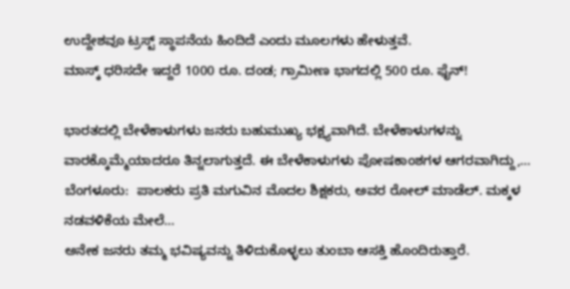ಉದ್ದೇಶವೂ ಟ್ರಸ್ಟ್ ಸ್ಥಾಪನೆಯ ಹಿಂದಿದೆ ಎಂದು ಮೂಲಗಳು ಹೇಳುತ್ತವೆ.
ಮಾಸ್ಕ್‌ ಧರಿಸದೇ ಇದ್ದರೆ 1000 ರೂ. ದಂಡ; ಗ್ರಾಮೀಣ ಭಾಗದಲ್ಲಿ 500 ರೂ. ಫೈನ್!

ಭಾರತದಲ್ಲಿ ಬೇಳೆಕಾಳುಗಳು ಜನರು ಬಹುಮುಖ್ಯ ಭಕ್ಷ್ಯವಾಗಿದೆ. ಬೇಳೆಕಾಳುಗಳನ್ನು ವಾರಕ್ಕೊಮ್ಮೆಯಾದರೂ ತಿನ್ನಲಾಗುತ್ತದೆ. ಈ ಬೇಳೆಕಾಳುಗಳು ಪೋಷಕಾಂಶಗಳ ಆಗರವಾಗಿದ್ದು,…
ಬೆಂಗಳೂರು:  ಪಾಲಕರು ಪ್ರತಿ ಮಗುವಿನ ಮೊದಲ ಶಿಕ್ಷಕರು, ಅವರ ರೋಲ್ ಮಾಡೆಲ್. ಮಕ್ಕಳ ನಡವಳಿಕೆಯ ಮೇಲೆ…
ಅನೇಕ ಜನರು ತಮ್ಮ ಭವಿಷ್ಯವನ್ನು ತಿಳಿದುಕೊಳ್ಳಲು ತುಂಬಾ ಆಸಕ್ತಿ ಹೊಂದಿರುತ್ತಾರೆ.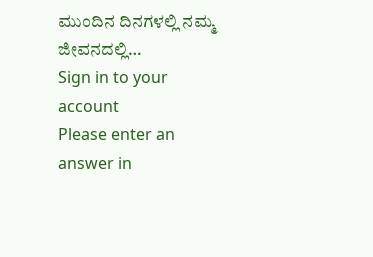ಮುಂದಿನ ದಿನಗಳಲ್ಲಿ ನಮ್ಮ ಜೀವನದಲ್ಲಿ…
Sign in to your account
Please enter an answer in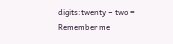digits:twenty − two =
Remember me